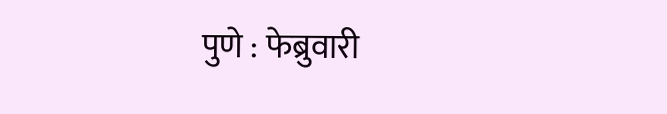पुणे : फेब्रुवारी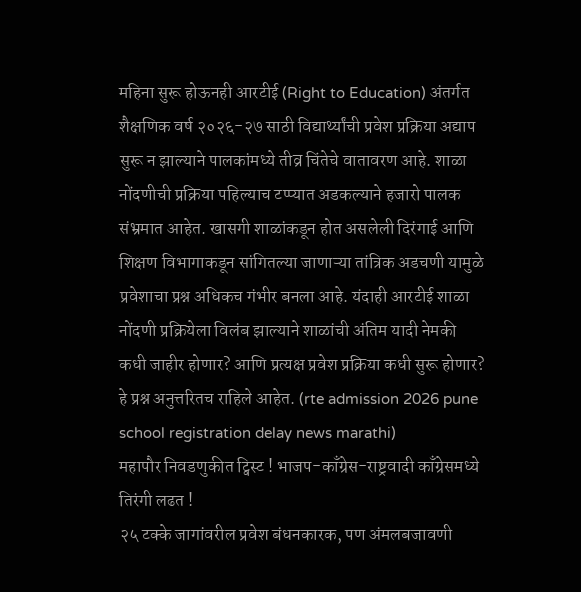महिना सुरू होऊनही आरटीई (Right to Education) अंतर्गत शैक्षणिक वर्ष २०२६-२७ साठी विद्यार्थ्यांची प्रवेश प्रक्रिया अद्याप सुरू न झाल्याने पालकांमध्ये तीव्र चिंतेचे वातावरण आहे. शाळा नोंदणीची प्रक्रिया पहिल्याच टप्प्यात अडकल्याने हजारो पालक संभ्रमात आहेत. खासगी शाळांकडून होत असलेली दिरंगाई आणि शिक्षण विभागाकडून सांगितल्या जाणाऱ्या तांत्रिक अडचणी यामुळे प्रवेशाचा प्रश्न अधिकच गंभीर बनला आहे. यंदाही आरटीई शाळा नोंदणी प्रक्रियेला विलंब झाल्याने शाळांची अंतिम यादी नेमकी कधी जाहीर होणार? आणि प्रत्यक्ष प्रवेश प्रक्रिया कधी सुरू होणार? हे प्रश्न अनुत्तरितच राहिले आहेत. (rte admission 2026 pune school registration delay news marathi)
महापौर निवडणुकीत ट्विस्ट ! भाजप-काँग्रेस-राष्ट्रवादी काँग्रेसमध्ये तिरंगी लढत !
२५ टक्के जागांवरील प्रवेश बंधनकारक, पण अंमलबजावणी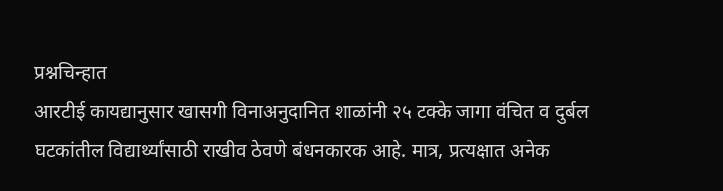प्रश्नचिन्हात
आरटीई कायद्यानुसार खासगी विनाअनुदानित शाळांनी २५ टक्के जागा वंचित व दुर्बल घटकांतील विद्यार्थ्यांसाठी राखीव ठेवणे बंधनकारक आहे. मात्र, प्रत्यक्षात अनेक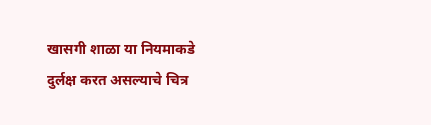खासगी शाळा या नियमाकडे दुर्लक्ष करत असल्याचे चित्र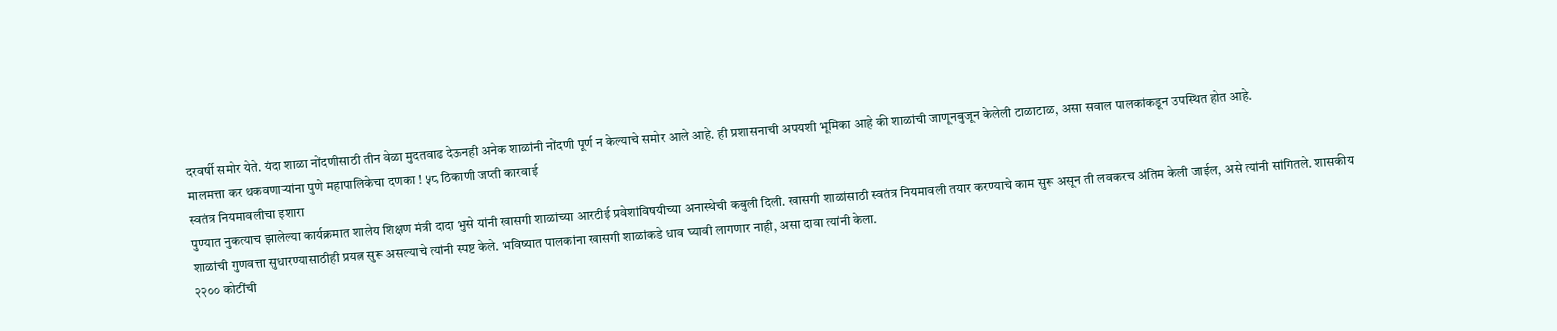दरवर्षी समोर येते. यंदा शाळा नोंदणीसाठी तीन वेळा मुदतवाढ देऊनही अनेक शाळांनी नोंदणी पूर्ण न केल्याचे समोर आले आहे. ही प्रशासनाची अपयशी भूमिका आहे की शाळांची जाणूनबुजून केलेली टाळाटाळ, असा सवाल पालकांकडून उपस्थित होत आहे.
मालमत्ता कर थकवणाऱ्यांना पुणे महापालिकेचा दणका ! ५८ ठिकाणी जप्ती कारवाई
स्वतंत्र नियमावलीचा इशारा
पुण्यात नुकत्याच झालेल्या कार्यक्रमात शालेय शिक्षण मंत्री दादा भुसे यांनी खासगी शाळांच्या आरटीई प्रवेशांविषयीच्या अनास्थेची कबुली दिली. खासगी शाळांसाठी स्वतंत्र नियमावली तयार करण्याचे काम सुरू असून ती लवकरच अंतिम केली जाईल, असे त्यांनी सांगितले. शासकीय शाळांची गुणवत्ता सुधारण्यासाठीही प्रयत्न सुरू असल्याचे त्यांनी स्पष्ट केले. भविष्यात पालकांना खासगी शाळांकडे धाव घ्यावी लागणार नाही, असा दावा त्यांनी केला.
२२०० कोटींची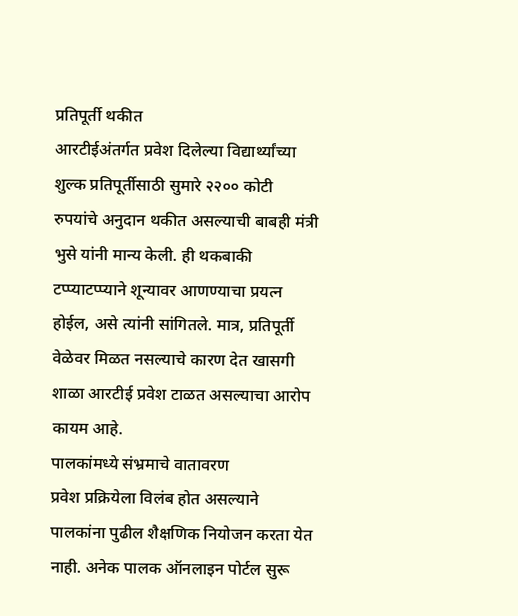प्रतिपूर्ती थकीत
आरटीईअंतर्गत प्रवेश दिलेल्या विद्यार्थ्यांच्या शुल्क प्रतिपूर्तीसाठी सुमारे २२०० कोटी रुपयांचे अनुदान थकीत असल्याची बाबही मंत्री भुसे यांनी मान्य केली. ही थकबाकी टप्प्याटप्प्याने शून्यावर आणण्याचा प्रयत्न होईल, असे त्यांनी सांगितले. मात्र, प्रतिपूर्ती वेळेवर मिळत नसल्याचे कारण देत खासगी शाळा आरटीई प्रवेश टाळत असल्याचा आरोप कायम आहे.
पालकांमध्ये संभ्रमाचे वातावरण
प्रवेश प्रक्रियेला विलंब होत असल्याने पालकांना पुढील शैक्षणिक नियोजन करता येत नाही. अनेक पालक ऑनलाइन पोर्टल सुरू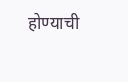होण्याची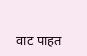वाट पाहत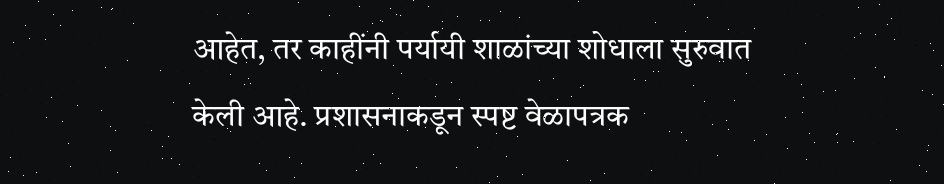आहेत, तर काहींनी पर्यायी शाळांच्या शोधाला सुरुवात केली आहे. प्रशासनाकडून स्पष्ट वेळापत्रक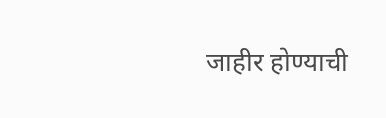जाहीर होण्याची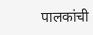पालकांची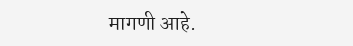मागणी आहे.